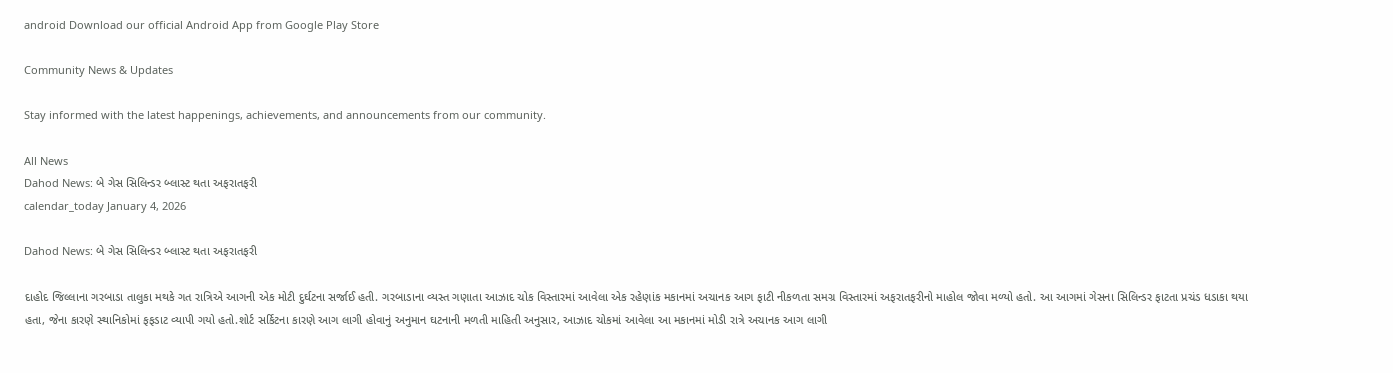android Download our official Android App from Google Play Store

Community News & Updates

Stay informed with the latest happenings, achievements, and announcements from our community.

All News
Dahod News: બે ગેસ સિલિન્ડર બ્લાસ્ટ થતા અફરાતફરી
calendar_today January 4, 2026

Dahod News: બે ગેસ સિલિન્ડર બ્લાસ્ટ થતા અફરાતફરી

દાહોદ જિલ્લાના ગરબાડા તાલુકા મથકે ગત રાત્રિએ આગની એક મોટી દુર્ઘટના સર્જાઈ હતી. ગરબાડાના વ્યસ્ત ગણાતા આઝાદ ચોક વિસ્તારમાં આવેલા એક રહેણાંક મકાનમાં અચાનક આગ ફાટી નીકળતા સમગ્ર વિસ્તારમાં અફરાતફરીનો માહોલ જોવા મળ્યો હતો. આ આગમાં ગેસના સિલિન્ડર ફાટતા પ્રચંડ ધડાકા થયા હતા, જેના કારણે સ્થાનિકોમાં ફફડાટ વ્યાપી ગયો હતો.શોર્ટ સર્કિટના કારણે આગ લાગી હોવાનું અનુમાન ઘટનાની મળતી માહિતી અનુસાર, આઝાદ ચોકમાં આવેલા આ મકાનમાં મોડી રાત્રે અચાનક આગ લાગી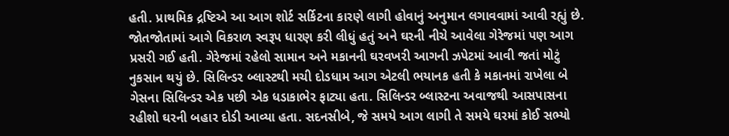હતી. પ્રાથમિક દ્રષ્ટિએ આ આગ શોર્ટ સર્કિટના કારણે લાગી હોવાનું અનુમાન લગાવવામાં આવી રહ્યું છે. જોતજોતામાં આગે વિકરાળ સ્વરૂપ ધારણ કરી લીધું હતું અને ઘરની નીચે આવેલા ગેરેજમાં પણ આગ પ્રસરી ગઈ હતી. ગેરેજમાં રહેલો સામાન અને મકાનની ઘરવખરી આગની ઝપેટમાં આવી જતાં મોટું નુકસાન થયું છે. સિલિન્ડર બ્લાસ્ટથી મચી દોડધામ આગ એટલી ભયાનક હતી કે મકાનમાં રાખેલા બે ગેસના સિલિન્ડર એક પછી એક ધડાકાભેર ફાટ્યા હતા. સિલિન્ડર બ્લાસ્ટના અવાજથી આસપાસના રહીશો ઘરની બહાર દોડી આવ્યા હતા. સદનસીબે, જે સમયે આગ લાગી તે સમયે ઘરમાં કોઈ સભ્યો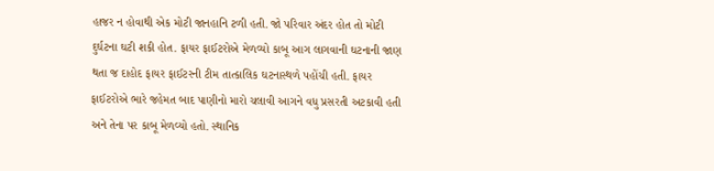હાજર ન હોવાથી એક મોટી જાનહાનિ ટળી હતી. જો પરિવાર અંદર હોત તો મોટી દુર્ઘટના ઘટી શકી હોત. ફાયર ફાઈટરોએ મેળવ્યો કાબૂ આગ લાગવાની ઘટનાની જાણ થતા જ દાહોદ ફાયર ફાઈટરની ટીમ તાત્કાલિક ઘટનાસ્થળે પહોંચી હતી. ફાયર ફાઈટરોએ ભારે જહેમત બાદ પાણીનો મારો ચલાવી આગને વધુ પ્રસરતી અટકાવી હતી અને તેના પર કાબૂ મેળવ્યો હતો. સ્થાનિક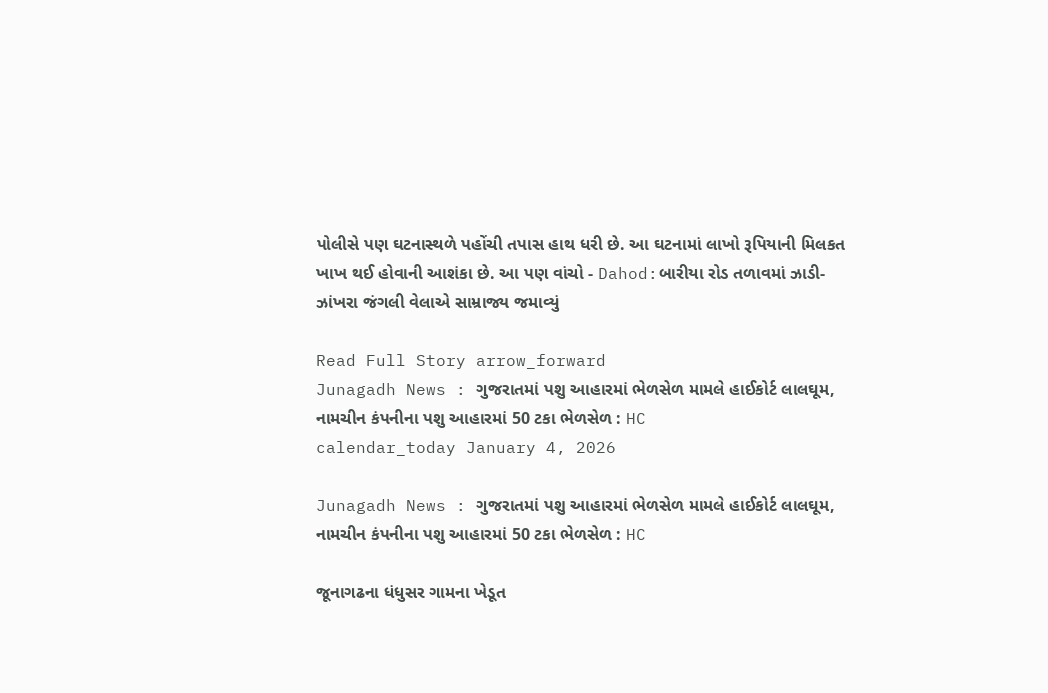પોલીસે પણ ઘટનાસ્થળે પહોંચી તપાસ હાથ ધરી છે. આ ઘટનામાં લાખો રૂપિયાની મિલકત ખાખ થઈ હોવાની આશંકા છે. આ પણ વાંચો - Dahod:બારીયા રોડ તળાવમાં ઝાડી-ઝાંખરા જંગલી વેલાએ સામ્રાજ્ય જમાવ્યું

Read Full Story arrow_forward
Junagadh News : ગુજરાતમાં પશુ આહારમાં ભેળસેળ મામલે હાઈકોર્ટ લાલઘૂમ, નામચીન કંપનીના પશુ આહારમાં 50 ટકા ભેળસેળ : HC
calendar_today January 4, 2026

Junagadh News : ગુજરાતમાં પશુ આહારમાં ભેળસેળ મામલે હાઈકોર્ટ લાલઘૂમ, નામચીન કંપનીના પશુ આહારમાં 50 ટકા ભેળસેળ : HC

જૂનાગઢના ધંધુસર ગામના ખેડૂત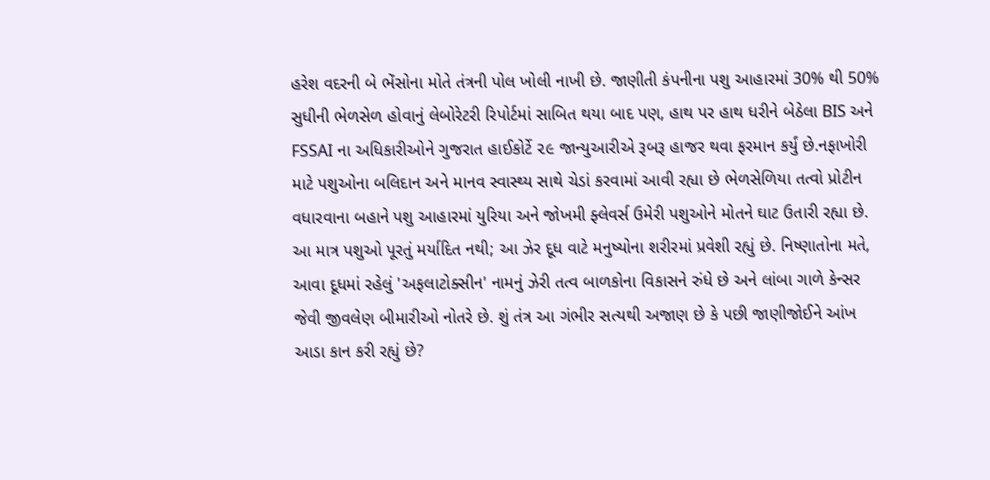હરેશ વદરની બે ભેંસોના મોતે તંત્રની પોલ ખોલી નાખી છે. જાણીતી કંપનીના પશુ આહારમાં 30% થી 50% સુધીની ભેળસેળ હોવાનું લેબોરેટરી રિપોર્ટમાં સાબિત થયા બાદ પણ, હાથ પર હાથ ધરીને બેઠેલા BIS અને FSSAI ના અધિકારીઓને ગુજરાત હાઈકોર્ટે ૨૯ જાન્યુઆરીએ રૂબરૂ હાજર થવા ફરમાન કર્યું છે.નફાખોરી માટે પશુઓના બલિદાન અને માનવ સ્વાસ્થ્ય સાથે ચેડાં કરવામાં આવી રહ્યા છે ભેળસેળિયા તત્વો પ્રોટીન વધારવાના બહાને પશુ આહારમાં યુરિયા અને જોખમી ફ્લેવર્સ ઉમેરી પશુઓને મોતને ઘાટ ઉતારી રહ્યા છે. આ માત્ર પશુઓ પૂરતું મર્યાદિત નથી; આ ઝેર દૂધ વાટે મનુષ્યોના શરીરમાં પ્રવેશી રહ્યું છે. નિષ્ણાતોના મતે, આવા દૂધમાં રહેલું 'અફલાટોક્સીન' નામનું ઝેરી તત્વ બાળકોના વિકાસને રુંધે છે અને લાંબા ગાળે કેન્સર જેવી જીવલેણ બીમારીઓ નોતરે છે. શું તંત્ર આ ગંભીર સત્યથી અજાણ છે કે પછી જાણીજોઈને આંખ આડા કાન કરી રહ્યું છે?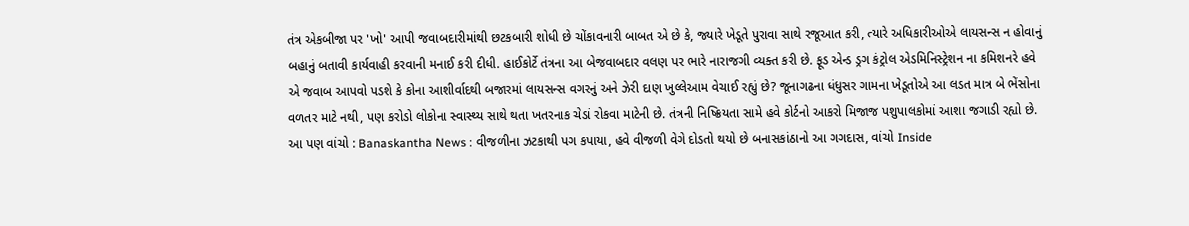તંત્ર એકબીજા પર 'ખો' આપી જવાબદારીમાંથી છટકબારી શોધી છે ચોંકાવનારી બાબત એ છે કે, જ્યારે ખેડૂતે પુરાવા સાથે રજૂઆત કરી, ત્યારે અધિકારીઓએ લાયસન્સ ન હોવાનું બહાનું બતાવી કાર્યવાહી કરવાની મનાઈ કરી દીધી. હાઈકોર્ટે તંત્રના આ બેજવાબદાર વલણ પર ભારે નારાજગી વ્યક્ત કરી છે. ફૂડ એન્ડ ડ્રગ કંટ્રોલ એડમિનિસ્ટ્રેશન ના કમિશનરે હવે એ જવાબ આપવો પડશે કે કોના આશીર્વાદથી બજારમાં લાયસન્સ વગરનું અને ઝેરી દાણ ખુલ્લેઆમ વેચાઈ રહ્યું છે? જૂનાગઢના ધંધુસર ગામના ખેડૂતોએ આ લડત માત્ર બે ભેંસોના વળતર માટે નથી, પણ કરોડો લોકોના સ્વાસ્થ્ય સાથે થતા ખતરનાક ચેડાં રોકવા માટેની છે. તંત્રની નિષ્ક્રિયતા સામે હવે કોર્ટનો આકરો મિજાજ પશુપાલકોમાં આશા જગાડી રહ્યો છે. આ પણ વાંચો : Banaskantha News : વીજળીના ઝટકાથી પગ કપાયા, હવે વીજળી વેગે દોડતો થયો છે બનાસકાંઠાનો આ ગગદાસ, વાંચો Inside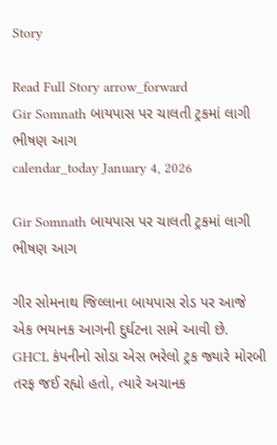Story

Read Full Story arrow_forward
Gir Somnath બાયપાસ પર ચાલતી ટ્રકમાં લાગી ભીષણ આગ
calendar_today January 4, 2026

Gir Somnath બાયપાસ પર ચાલતી ટ્રકમાં લાગી ભીષણ આગ

ગીર સોમનાથ જિલ્લાના બાયપાસ રોડ પર આજે એક ભયાનક આગની દુર્ઘટના સામે આવી છે. GHCL કંપનીનો સોડા એસ ભરેલો ટ્રક જ્યારે મોરબી તરફ જઈ રહ્યો હતો, ત્યારે અચાનક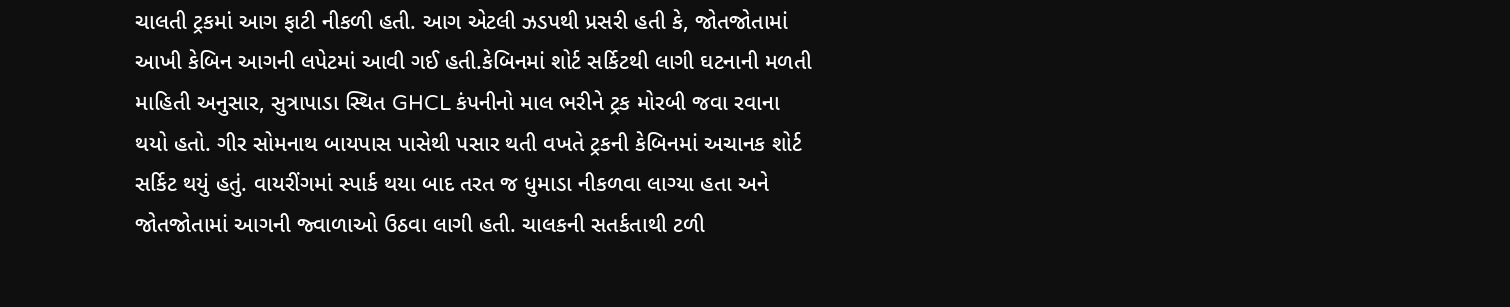ચાલતી ટ્રકમાં આગ ફાટી નીકળી હતી. આગ એટલી ઝડપથી પ્રસરી હતી કે, જોતજોતામાં આખી કેબિન આગની લપેટમાં આવી ગઈ હતી.કેબિનમાં શોર્ટ સર્કિટથી લાગી ઘટનાની મળતી માહિતી અનુસાર, સુત્રાપાડા સ્થિત GHCL કંપનીનો માલ ભરીને ટ્રક મોરબી જવા રવાના થયો હતો. ગીર સોમનાથ બાયપાસ પાસેથી પસાર થતી વખતે ટ્રકની કેબિનમાં અચાનક શોર્ટ સર્કિટ થયું હતું. વાયરીંગમાં સ્પાર્ક થયા બાદ તરત જ ધુમાડા નીકળવા લાગ્યા હતા અને જોતજોતામાં આગની જ્વાળાઓ ઉઠવા લાગી હતી. ચાલકની સતર્કતાથી ટળી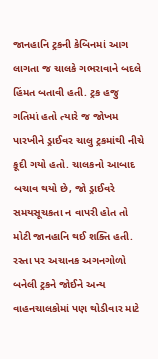જાનહાનિ ટ્રકની કેબિનમાં આગ લાગતા જ ચાલકે ગભરાવાને બદલે હિંમત બતાવી હતી. ટ્રક હજુ ગતિમાં હતો ત્યારે જ જોખમ પારખીને ડ્રાઈવર ચાલુ ટ્રકમાંથી નીચે કૂદી ગયો હતો. ચાલકનો આબાદ બચાવ થયો છે, જો ડ્રાઈવરે સમયસૂચકતા ન વાપરી હોત તો મોટી જાનહાનિ થઈ શક્તિ હતી. રસ્તા પર અચાનક અગનગોળો બનેલી ટ્રકને જોઈને અન્ય વાહનચાલકોમાં પણ થોડીવાર માટે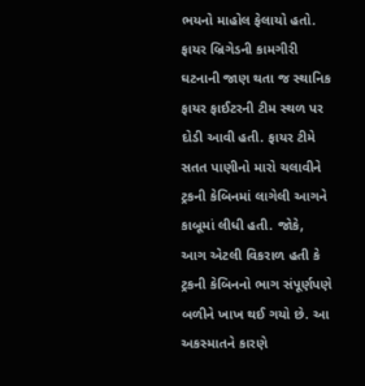ભયનો માહોલ ફેલાયો હતો. ફાયર બ્રિગેડની કામગીરી ઘટનાની જાણ થતા જ સ્થાનિક ફાયર ફાઈટરની ટીમ સ્થળ પર દોડી આવી હતી. ફાયર ટીમે સતત પાણીનો મારો ચલાવીને ટ્રકની કેબિનમાં લાગેલી આગને કાબૂમાં લીધી હતી. જોકે, આગ એટલી વિકરાળ હતી કે ટ્રકની કેબિનનો ભાગ સંપૂર્ણપણે બળીને ખાખ થઈ ગયો છે. આ અકસ્માતને કારણે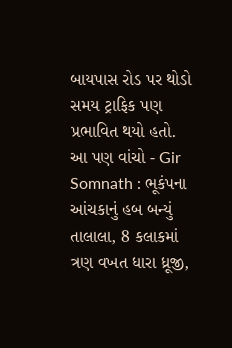બાયપાસ રોડ પર થોડો સમય ટ્રાફિક પણ પ્રભાવિત થયો હતો. આ પણ વાંચો - Gir Somnath : ભૂકંપના આંચકાનું હબ બન્યું તાલાલા, 8 કલાકમાં ત્રણ વખત ધારા ધ્રૂજી,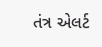તંત્ર એલર્ટ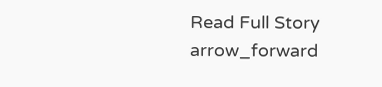Read Full Story arrow_forward